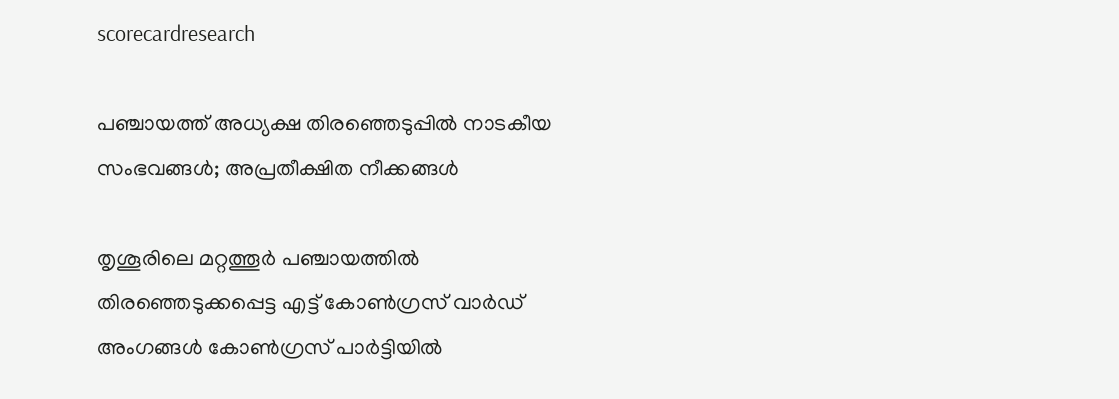scorecardresearch

പഞ്ചായത്ത് അധ്യക്ഷ തിരഞ്ഞെടുപ്പില്‍ നാടകീയ സംഭവങ്ങള്‍; അപ്രതീക്ഷിത നീക്കങ്ങൾ

തൃശൂരിലെ മറ്റത്തൂര്‍ പഞ്ചായത്തില്‍ തിരഞ്ഞെടുക്കപ്പെട്ട എട്ട് കോണ്‍ഗ്രസ് വാര്‍ഡ് അംഗങ്ങള്‍ കോണ്‍ഗ്രസ് പാര്‍ട്ടിയില്‍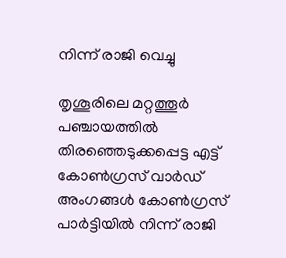നിന്ന് രാജി വെച്ചു

തൃശൂരിലെ മറ്റത്തൂര്‍ പഞ്ചായത്തില്‍ തിരഞ്ഞെടുക്കപ്പെട്ട എട്ട് കോണ്‍ഗ്രസ് വാര്‍ഡ് അംഗങ്ങള്‍ കോണ്‍ഗ്രസ് പാര്‍ട്ടിയില്‍ നിന്ന് രാജി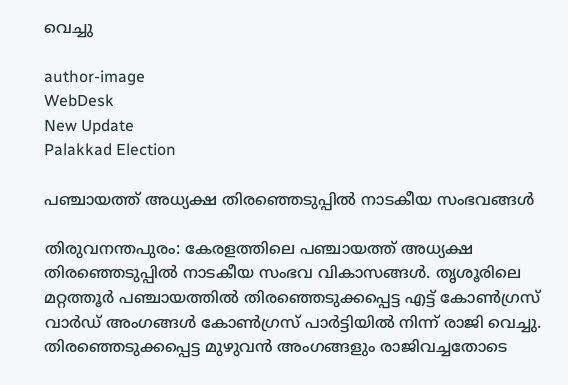വെച്ചു

author-image
WebDesk
New Update
Palakkad Election

പഞ്ചായത്ത് അധ്യക്ഷ തിരഞ്ഞെടുപ്പില്‍ നാടകീയ സംഭവങ്ങള്‍

തിരുവനന്തപുരം: കേരളത്തിലെ പഞ്ചായത്ത് അധ്യക്ഷ തിരഞ്ഞെടുപ്പില്‍ നാടകീയ സംഭവ വികാസങ്ങള്‍. തൃശൂരിലെ മറ്റത്തൂര്‍ പഞ്ചായത്തില്‍ തിരഞ്ഞെടുക്കപ്പെട്ട എട്ട് കോണ്‍ഗ്രസ് വാര്‍ഡ് അംഗങ്ങള്‍ കോണ്‍ഗ്രസ് പാര്‍ട്ടിയില്‍ നിന്ന് രാജി വെച്ചു. തിരഞ്ഞെടുക്കപ്പെട്ട മുഴുവന്‍ അംഗങ്ങളും രാജിവച്ചതോടെ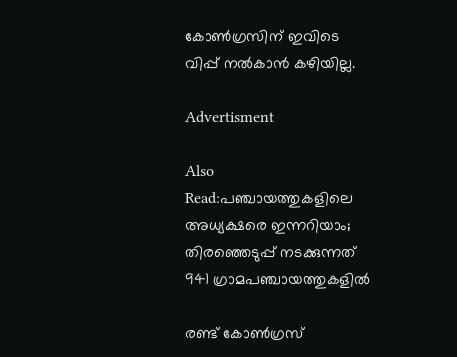കോണ്‍ഗ്രസിന് ഇവിടെ വിപ്പ് നല്‍കാന്‍ കഴിയില്ല.

Advertisment

Also Read:പഞ്ചായത്തുകളിലെ അധ്യക്ഷരെ ഇന്നറിയാം; തിരഞ്ഞെടുപ്പ് നടക്കുന്നത് 941 ഗ്രാമപഞ്ചായത്തുകളിൽ

രണ്ട് കോണ്‍ഗ്രസ്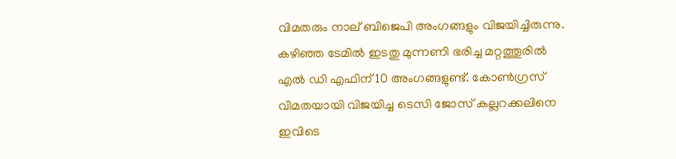വിമതരും നാല് ബിജെപി അംഗങ്ങളും വിജയിച്ചിരുന്നു. കഴിഞ്ഞ ടേമില്‍ ഇടതു മുന്നണി ഭരിച്ച മറ്റത്തൂരില്‍ എല്‍ ഡി എഫിന് 10 അംഗങ്ങളുണ്ട്. കോണ്‍ഗ്രസ് വിമതയായി വിജയിച്ച ടെസി ജോസ് കല്ലറക്കലിനെ ഇവിടെ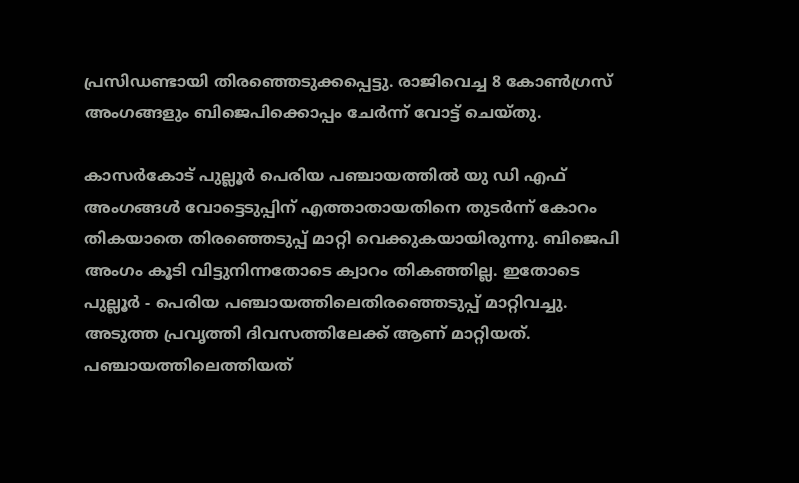പ്രസിഡണ്ടായി തിരഞ്ഞെടുക്കപ്പെട്ടു. രാജിവെച്ച 8 കോണ്‍ഗ്രസ് അംഗങ്ങളും ബിജെപിക്കൊപ്പം ചേര്‍ന്ന് വോട്ട് ചെയ്തു.

കാസർകോട് പുല്ലൂര്‍ പെരിയ പഞ്ചായത്തില്‍ യു ഡി എഫ് അംഗങ്ങള്‍ വോട്ടെടുപ്പിന് എത്താതായതിനെ തുടര്‍ന്ന് കോറം തികയാതെ തിരഞ്ഞെടുപ്പ് മാറ്റി വെക്കുകയായിരുന്നു. ബിജെപി അംഗം കൂടി വിട്ടുനിന്നതോടെ ക്വാറം തികഞ്ഞില്ല. ഇതോടെ പുല്ലൂർ - പെരിയ പഞ്ചായത്തിലെതിരഞ്ഞെടുപ്പ് മാറ്റിവച്ചു. അടുത്ത പ്രവൃത്തി ദിവസത്തിലേക്ക് ആണ് മാറ്റിയത്. പഞ്ചായത്തിലെത്തിയത്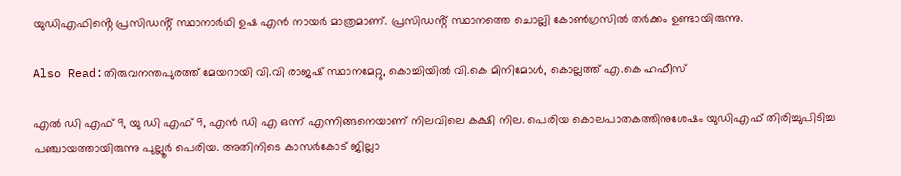യുഡിഎഫിൻ്റെ പ്രസിഡൻ്റ് സ്ഥാനാർഥി ഉഷ എൻ നായർ മാത്രമാണ്. പ്രസിഡൻ്റ് സ്ഥാനത്തെ ചൊല്ലി കോൺഗ്രസിൽ തർക്കം ഉണ്ടായിരുന്നു.

Also Read:തിരുവനന്തപുരത്ത് മേയറായി വി.വി രാജഷ് സ്ഥാനമേറ്റു, കൊച്ചിയിൽ വി.കെ മിനിമോൾ, കൊല്ലത്ത് എ.കെ ഹഫീസ്

എൽ ഡി എഫ് 9, യു ഡി എഫ് 9, എൻ ഡി എ ഒന്ന് എന്നിങ്ങനെയാണ് നിലവിലെ കക്ഷി നില. പെരിയ കൊലപാതകത്തിനുശേഷം യുഡിഎഫ് തിരിച്ചുപിടിച്ച പഞ്ചായത്തായിരുന്നു പുല്ലൂർ പെരിയ. അതിനിടെ കാസർകോട് ജില്ലാ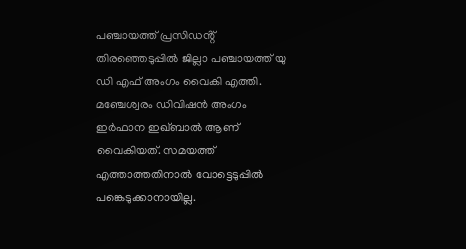പഞ്ചായത്ത് പ്രസിഡൻ്റ് തിരഞ്ഞെടുപ്പിൽ ജില്ലാ പഞ്ചായത്ത് യു ഡി എഫ് അംഗം വൈകി എത്തി. മഞ്ചേശ്വരം ഡിവിഷൻ അംഗം ഇർഫാന ഇഖ്ബാൽ ആണ് വൈകിയത്. സമയത്ത് എത്താത്തതിനാൽ വോട്ടെടുപ്പിൽ പങ്കെടുക്കാനായില്ല.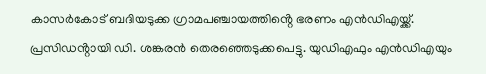കാസർകോട് ബദിയടുക്ക ഗ്രാമപഞ്ചായത്തിൻ്റെ ഭരണം എൻഡിഎയ്ക്ക്. പ്രസിഡൻ്റായി ഡി. ശങ്കരൻ തെരഞ്ഞെടുക്കപെട്ടു. യുഡിഎഫും എൻഡിഎയും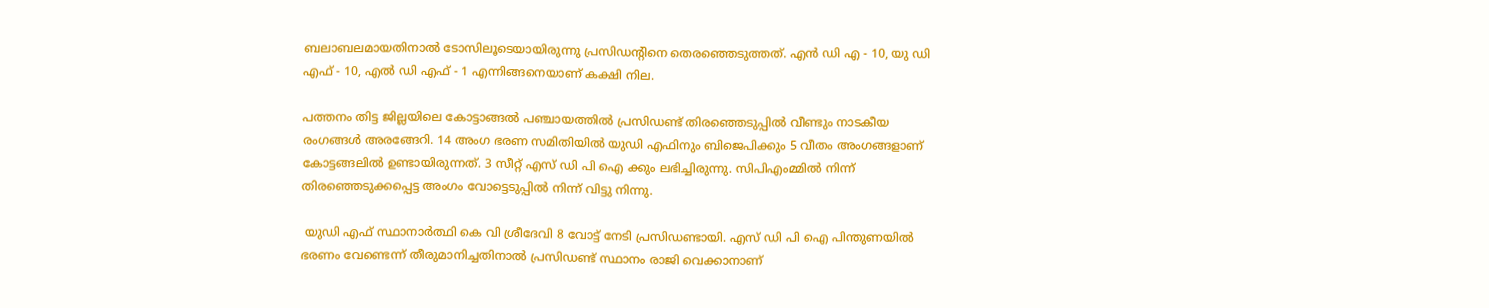ബലാബലമായതിനാൽ ടോസിലൂടെയായിരുന്നു പ്രസിഡൻ്റിനെ തെരഞ്ഞെടുത്തത്. എൻ ഡി എ - 10, യു ഡി എഫ് - 10, എൽ ഡി എഫ് - 1 എന്നിങ്ങനെയാണ് കക്ഷി നില.

പത്തനം തിട്ട ജില്ലയിലെ കോട്ടാങ്ങല്‍ പഞ്ചായത്തില്‍ പ്രസിഡണ്ട് തിരഞ്ഞെടുപ്പില്‍ വീണ്ടും നാടകീയ രംഗങ്ങള്‍ അരങ്ങേറി. 14 അംഗ ഭരണ സമിതിയില്‍ യുഡി എഫിനും ബിജെപിക്കും 5 വീതം അംഗങ്ങളാണ് കോട്ടങ്ങലില്‍ ഉണ്ടായിരുന്നത്. 3 സീറ്റ് എസ് ഡി പി ഐ ക്കും ലഭിച്ചിരുന്നു. സിപിഎംമ്മില്‍ നിന്ന് തിരഞ്ഞെടുക്കപ്പെട്ട അംഗം വോട്ടെടുപ്പില്‍ നിന്ന് വിട്ടു നിന്നു.

 യുഡി എഫ് സ്ഥാനാര്‍ത്ഥി കെ വി ശ്രീദേവി 8 വോട്ട് നേടി പ്രസിഡണ്ടായി. എസ് ഡി പി ഐ പിന്തുണയില്‍ ഭരണം വേണ്ടെന്ന് തീരുമാനിച്ചതിനാല്‍ പ്രസിഡണ്ട് സ്ഥാനം രാജി വെക്കാനാണ്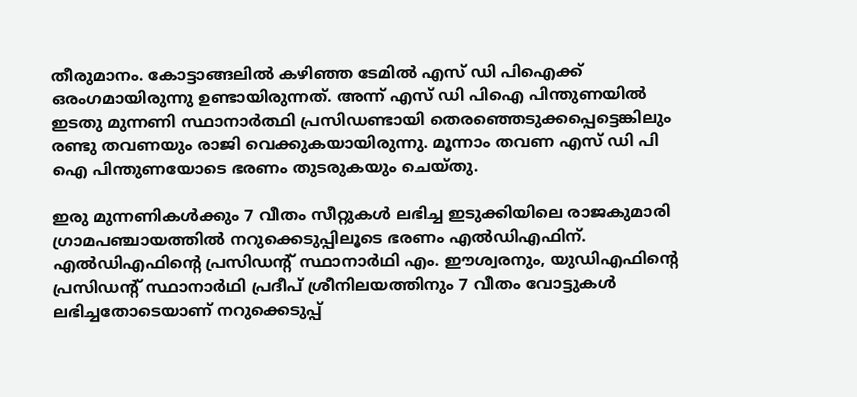തീരുമാനം. കോട്ടാങ്ങലില്‍ കഴിഞ്ഞ ടേമില്‍ എസ് ഡി പിഐക്ക് ഒരംഗമായിരുന്നു ഉണ്ടായിരുന്നത്. അന്ന് എസ് ഡി പിഐ പിന്തുണയില്‍ ഇടതു മുന്നണി സ്ഥാനാര്‍ത്ഥി പ്രസിഡണ്ടായി തെരഞ്ഞെടുക്കപ്പെട്ടെങ്കിലും രണ്ടു തവണയും രാജി വെക്കുകയായിരുന്നു. മൂന്നാം തവണ എസ് ഡി പി ഐ പിന്തുണയോടെ ഭരണം തുടരുകയും ചെയ്തു.

ഇരു മുന്നണികൾക്കും 7 വീതം സീറ്റുകൾ ലഭിച്ച ഇടുക്കിയിലെ രാജകുമാരി ഗ്രാമപഞ്ചായത്തിൽ നറുക്കെടുപ്പിലൂടെ ഭരണം എൽഡിഎഫിന്. എൽഡിഎഫിൻ്റെ പ്രസിഡൻ്റ് സ്ഥാനാർഥി എം. ഈശ്വരനും, യുഡിഎഫിന്റെ പ്രസിഡൻ്റ് സ്ഥാനാർഥി പ്രദീപ് ശ്രീനിലയത്തിനും 7 വീതം വോട്ടുകൾ ലഭിച്ചതോടെയാണ് നറുക്കെടുപ്പ്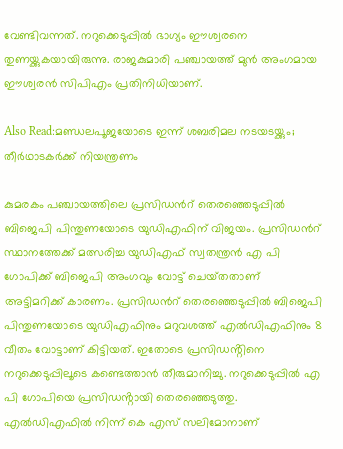വേണ്ടിവന്നത്. നറുക്കെടുപ്പിൽ ഭാഗ്യം ഈശ്വരനെ തുണയ്ക്കുകയായിരുന്നു. രാജകുമാരി പഞ്ചായത്ത് മുൻ അംഗമായ ഈശ്വരൻ സിപിഎം പ്രതിനിധിയാണ്.

Also Read:മണ്ഡലപൂജയോടെ ഇന്ന് ശബരിമല നടയടയ്ക്കും; തീർഥാടകർക്ക് നിയന്ത്രണം

കുമരകം പഞ്ചായത്തിലെ പ്രസിഡന്‍റ് തെരഞ്ഞെടുപ്പിൽ ബിജെപി പിന്തുണയോടെ യുഡിഎഫിന് വിജയം. പ്രസിഡന്‍റ് സ്ഥാനത്തേക്ക് മത്സരിച്ച യുഡിഎഫ് സ്വതന്ത്രൻ എ പി ഗോപിക്ക് ബിജെപി അംഗവും വോട്ട് ചെയ്‌തതാണ് അട്ടിമറിക്ക് കാരണം. പ്രസിഡന്‍റ് തെരഞ്ഞെടുപ്പിൽ ബിജെപി പിന്തുണയോടെ യുഡിഎഫിനും മറുവശത്ത് എൽഡിഎഫിനും 8 വീതം വോട്ടാണ് കിട്ടിയത്. ഇതോടെ പ്രസിഡൻ്റിനെ നറുക്കെടുപ്പിലൂടെ കണ്ടെത്താൻ തീരുമാനിച്ചു. നറുക്കെടുപ്പിൽ എ പി ഗോപിയെ പ്രസിഡൻ്റായി തെരഞ്ഞെടുത്തു. എൽഡിഎഫിൽ നിന്ന് കെ എസ് സലിമോനാണ്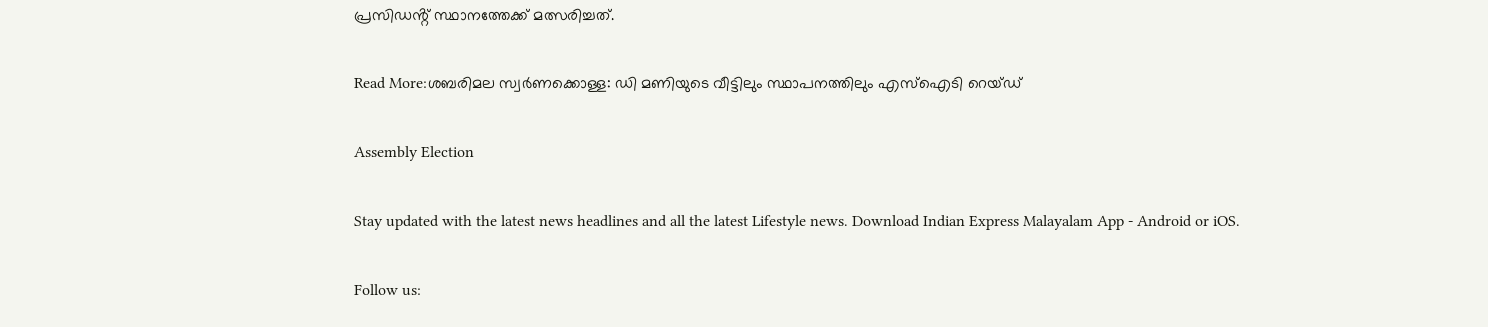പ്രസിഡൻ്റ് സ്ഥാനത്തേക്ക് മത്സരിച്ചത്.

Read More:ശബരിമല സ്വർണക്കൊള്ള: ഡി മണിയുടെ വീട്ടിലും സ്ഥാപനത്തിലും എസ്ഐടി റെയ്ഡ്

Assembly Election

Stay updated with the latest news headlines and all the latest Lifestyle news. Download Indian Express Malayalam App - Android or iOS.

Follow us: